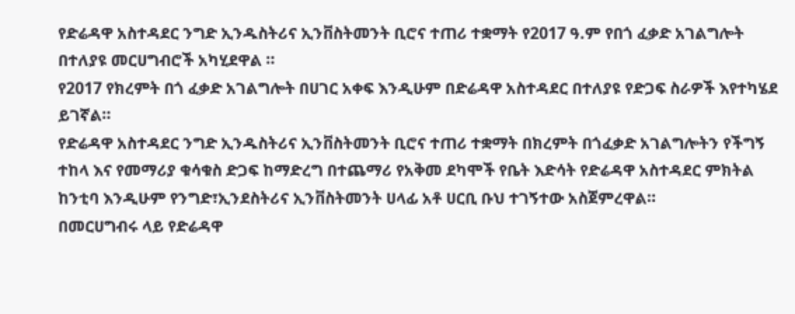የድሬዳዋ አስተዳደር ንግድ ኢንዱስትሪና ኢንቨስትመንት ቢሮና ተጠሪ ተቋማት የ2017 ዓ.ም የበጎ ፈቃድ አገልግሎት በተለያዩ መርሀግብሮች አካሂደዋል ።
የ2017 የክረምት በጎ ፈቃድ አገልግሎት በሀገር አቀፍ እንዲሁም በድሬዳዋ አስተዳደር በተለያዩ የድጋፍ ስራዎች እየተካሄደ ይገኛል።
የድሬዳዋ አስተዳደር ንግድ ኢንዱስትሪና ኢንቨስትመንት ቢሮና ተጠሪ ተቋማት በክረምት በጎፈቃድ አገልግሎትን የችግኝ ተከላ እና የመማሪያ ቁሳቁስ ድጋፍ ከማድረግ በተጨማሪ የአቅመ ደካሞች የቤት እድሳት የድሬዳዋ አስተዳደር ምክትል ከንቲባ እንዲሁም የንግድ፣ኢንደስትሪና ኢንቨስትመንት ሀላፊ አቶ ሀርቢ ቡህ ተገኝተው አስጀምረዋል።
በመርሀግብሩ ላይ የድሬዳዋ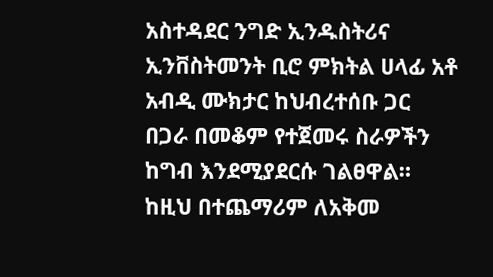አስተዳደር ንግድ ኢንዱስትሪና ኢንቨስትመንት ቢሮ ምክትል ሀላፊ አቶ አብዲ ሙክታር ከህብረተሰቡ ጋር በጋራ በመቆም የተጀመሩ ስራዎችን ከግብ እንደሚያደርሱ ገልፀዋል።
ከዚህ በተጨማሪም ለአቅመ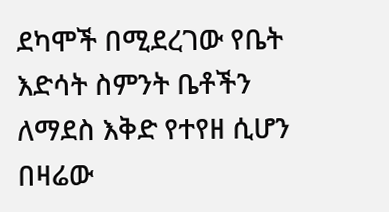ደካሞች በሚደረገው የቤት እድሳት ስምንት ቤቶችን ለማደስ እቅድ የተየዘ ሲሆን በዛሬው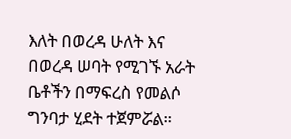እለት በወረዳ ሁለት እና በወረዳ ሠባት የሚገኙ አራት ቤቶችን በማፍረስ የመልሶ ግንባታ ሂደት ተጀምሯል።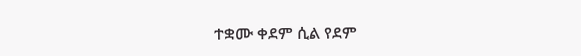ተቋሙ ቀደም ሲል የደም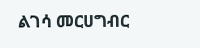ልገሳ መርሀግብር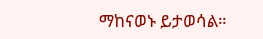ማከናወኑ ይታወሳል።